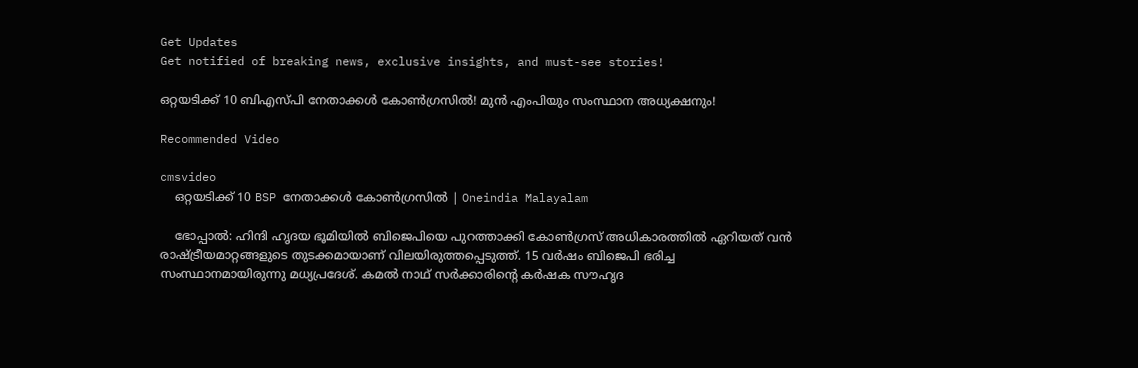Get Updates
Get notified of breaking news, exclusive insights, and must-see stories!

ഒറ്റയടിക്ക് 10 ബിഎസ്പി നേതാക്കള്‍ കോണ്‍ഗ്രസില്‍! മുന്‍ എംപിയും സംസ്ഥാന അധ്യക്ഷനും!

Recommended Video

cmsvideo
    ഒറ്റയടിക്ക് 10 BSP നേതാക്കള്‍ കോണ്‍ഗ്രസില്‍ | Oneindia Malayalam

    ഭോപ്പാല്‍: ഹിന്ദി ഹൃദയ ഭൂമിയില്‍ ബിജെപിയെ പുറത്താക്കി കോണ്‍ഗ്രസ് അധികാരത്തില്‍ ഏറിയത് വന്‍ രാഷ്ട്രീയമാറ്റങ്ങളുടെ തുടക്കമായാണ് വിലയിരുത്തപ്പെടുത്ത്. 15 വര്‍ഷം ബിജെപി ഭരിച്ച സംസ്ഥാനമായിരുന്നു മധ്യപ്രദേശ്. കമല്‍ നാഥ് സര്‍ക്കാരിന്‍റെ കര്‍ഷക സൗഹൃദ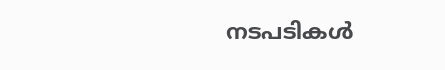നടപടികള്‍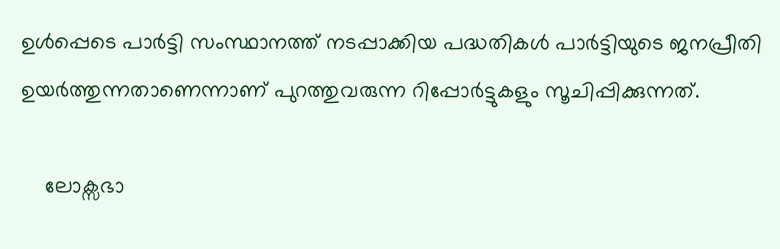ഉള്‍പ്പെടെ പാര്‍ട്ടി സംസ്ഥാനത്ത് നടപ്പാക്കിയ പദ്ധതികള്‍ പാര്‍ട്ടിയുടെ ജനപ്രീതി ഉയര്‍ത്തുന്നതാണെന്നാണ് പുറത്തുവരുന്ന റിപ്പോര്‍ട്ടുകളും സൂചിപ്പിക്കുന്നത്.

    ലോക്സഭാ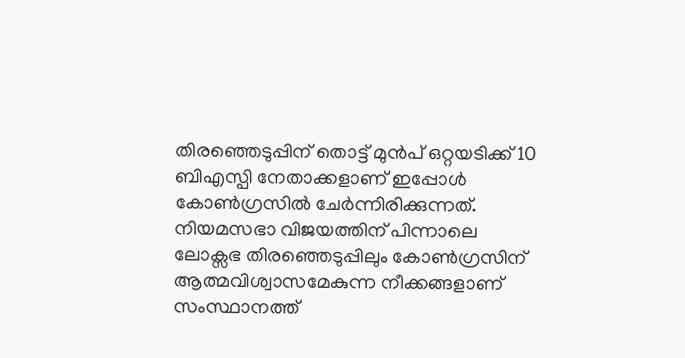തിരഞ്ഞെടുപ്പിന് തൊട്ട് മുന്‍പ് ഒറ്റയടിക്ക് 10 ബിഎസ്പി നേതാക്കളാണ് ഇപ്പോള്‍ കോണ്‍ഗ്രസില്‍ ചേര്‍ന്നിരിക്കുന്നത്. നിയമസഭാ വിജയത്തിന് പിന്നാലെ ലോക്സഭ തിരഞ്ഞെടുപ്പിലും കോണ്‍ഗ്രസിന് ആത്മവിശ്വാസമേകുന്ന നീക്കങ്ങളാണ് സംസ്ഥാനത്ത്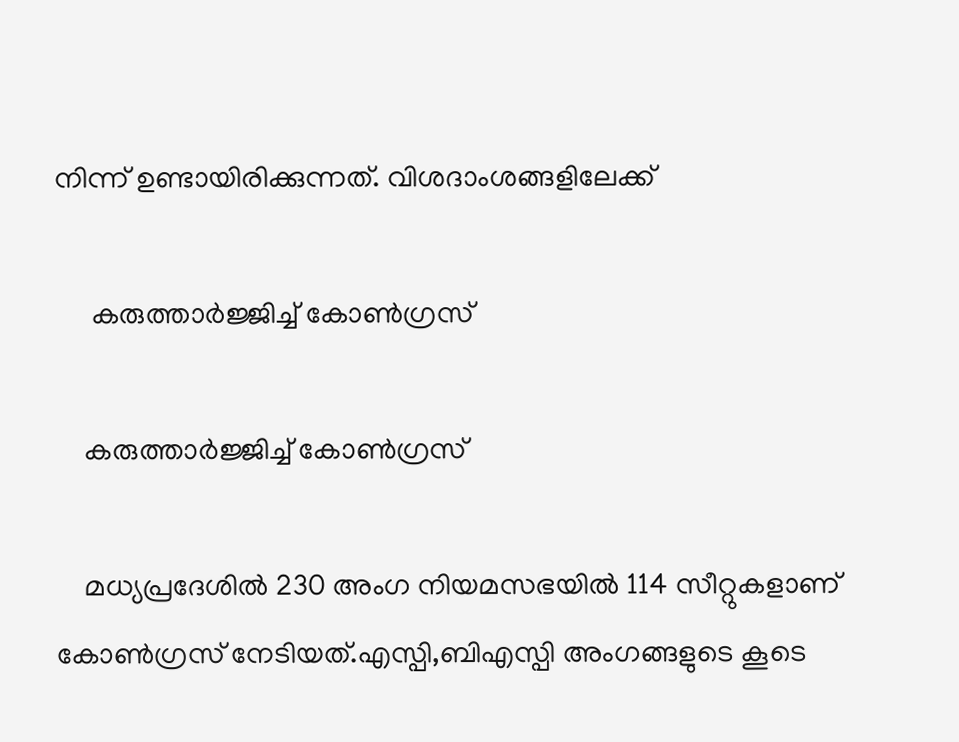നിന്ന് ഉണ്ടായിരിക്കുന്നത്. വിശദാംശങ്ങളിലേക്ക്

     കരുത്താര്‍ജ്ജിച്ച് കോണ്‍ഗ്രസ്

    കരുത്താര്‍ജ്ജിച്ച് കോണ്‍ഗ്രസ്

    മധ്യപ്രദേശില്‍ 230 അംഗ നിയമസഭയില്‍ 114 സീറ്റുകളാണ് കോണ്‍ഗ്രസ് നേടിയത്.എസ്പി,ബിഎസ്പി അംഗങ്ങളുടെ കൂടെ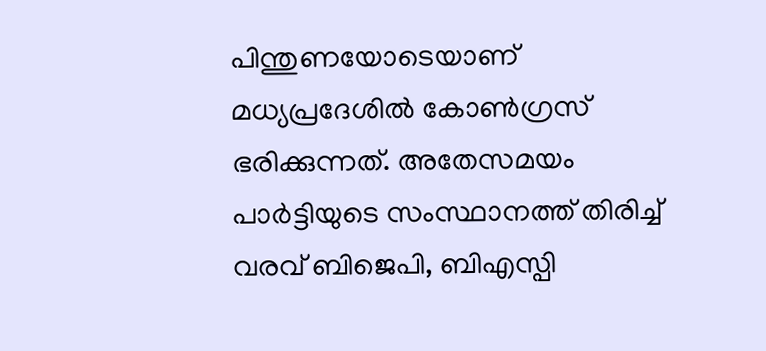പിന്തുണയോടെയാണ് മധ്യപ്രദേശില്‍ കോണ്‍ഗ്രസ് ഭരിക്കുന്നത്. അതേസമയം പാര്‍ട്ടിയുടെ സംസ്ഥാനത്ത് തിരിച്ച് വരവ് ബിജെപി, ബിഎസ്പി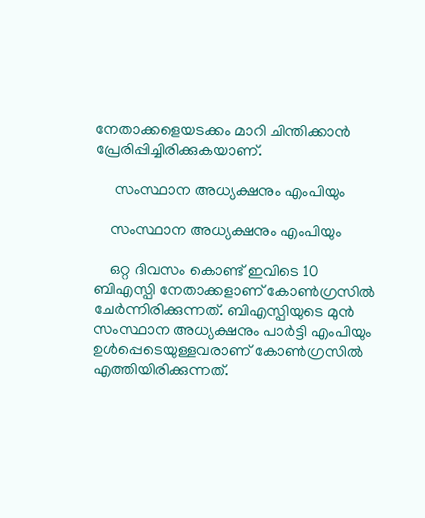നേതാക്കളെയടക്കം മാറി ചിന്തിക്കാന്‍ പ്രേരിപ്പിച്ചിരിക്കുകയാണ്.

     സംസ്ഥാന അധ്യക്ഷനും എംപിയും

    സംസ്ഥാന അധ്യക്ഷനും എംപിയും

    ഒറ്റ ദിവസം കൊണ്ട് ഇവിടെ 10 ബിഎസ്പി നേതാക്കളാണ് കോണ്‍ഗ്രസില്‍ ചേര്‍ന്നിരിക്കുന്നത്. ബിഎസ്പിയുടെ മുന്‍ സംസ്ഥാന അധ്യക്ഷനും പാര്‍ട്ടി എംപിയും ഉള്‍പ്പെടെയുള്ളവരാണ് കോണ്‍ഗ്രസില്‍ എത്തിയിരിക്കുന്നത്.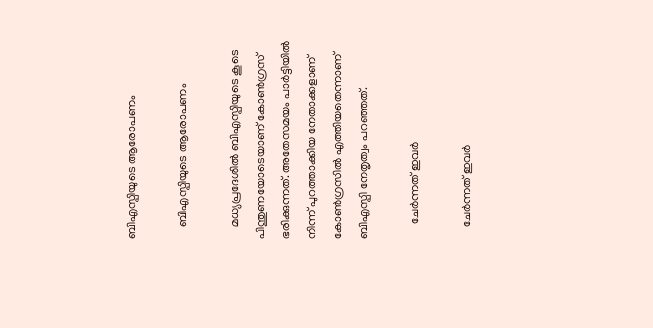ബിഎസ്പിയുടെ ആരോപണം

    ബിഎസ്പിയുടെ ആരോപണം

    മധ്യപ്രദേശില്‍ ബിഎസ്പിയുടെ കൂടെ പിന്തുണയോടെയാണ് കോണ്‍ഗ്രസ് ഭരിക്കുന്നത്. അതേസമയം പാര്‍ട്ടിയില്‍ നിന്ന് പുറത്താക്കിയ നേതാക്കളാണ് കോണ്‍ഗ്രസില്‍ എത്തിയതെന്നാണ് ബിഎസ്പി നേതൃത്വം പറഞ്ഞത്.

     ചേര്‍ന്നത് ഇവര്‍

    ചേര്‍ന്നത് ഇവര്‍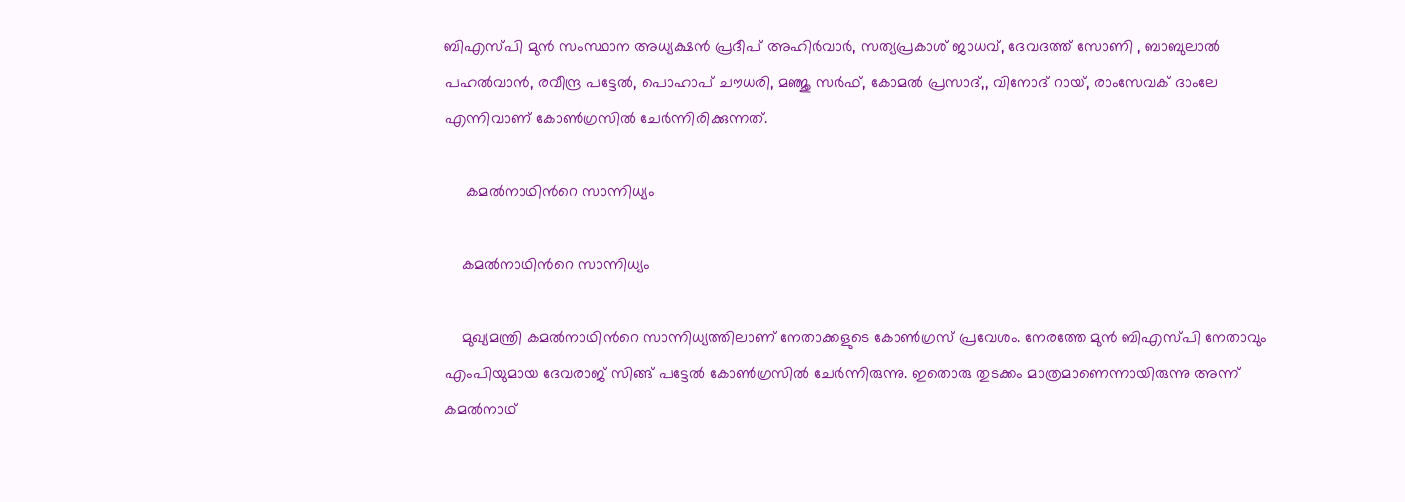ബിഎസ്പി മുന്‍ സംസ്ഥാന അധ്യക്ഷന്‍ പ്രദീപ് അഹിര്‍വാര്‍, സത്യപ്രകാശ് ജാധവ്, ദേവദത്ത് സോണി , ബാബുലാല്‍ പഹല്‍വാന്‍, രവീന്ദ്ര പട്ടേല്‍, പൊഹാപ് ചൗധരി, മഞ്ജു സര്‍ഫ്, കോമല്‍ പ്രസാദ്,, വിനോദ് റായ്, രാംസേവക് ദാംലേ എന്നിവാണ് കോണ്‍ഗ്രസില്‍ ചേര്‍ന്നിരിക്കുന്നത്.

     കമല്‍നാഥിന്‍റെ സാന്നിധ്യം

    കമല്‍നാഥിന്‍റെ സാന്നിധ്യം

    മുഖ്യമന്ത്രി കമല്‍നാഥിന്‍റെ സാന്നിധ്യത്തിലാണ് നേതാക്കളുടെ കോണ്‍ഗ്രസ് പ്രവേശം. നേരത്തേ മുന്‍ ബിഎസ്പി നേതാവും എംപിയുമായ ദേവരാജ് സിങ്ങ് പട്ടേല്‍ കോണ്‍ഗ്രസില്‍ ചേര്‍ന്നിരുന്നു. ഇതൊരു തുടക്കം മാത്രമാണെന്നായിരുന്നു അന്ന് കമല്‍നാഥ്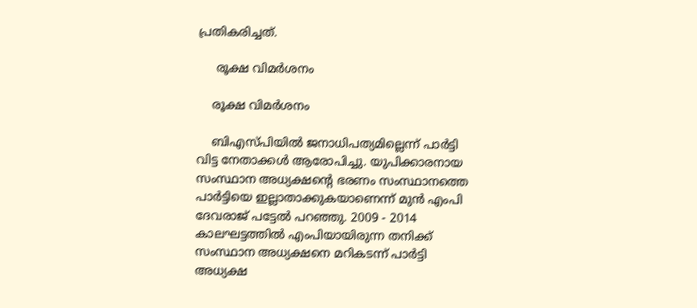പ്രതികരിച്ചത്.

     രൂക്ഷ വിമര്‍ശനം

    രൂക്ഷ വിമര്‍ശനം

    ബിഎസ്പിയില്‍ ജനാധിപത്യമില്ലെന്ന് പാര്‍ട്ടി വിട്ട നേതാക്കള്‍ ആരോപിച്ചു. യുപിക്കാരനായ സംസ്ഥാന അധ്യക്ഷന്‍റെ ഭരണം സംസ്ഥാനത്തെ പാര്‍ട്ടിയെ ഇല്ലാതാക്കുകയാണെന്ന് മുന്‍ എംപി ദേവരാജ് പട്ടേല്‍ പറഞ്ഞു. 2009 - 2014 കാലഘട്ടത്തില്‍ എംപിയായിരുന്ന തനിക്ക് സംസ്ഥാന അധ്യക്ഷനെ മറികടന്ന് പാര്‍ട്ടി അധ്യക്ഷ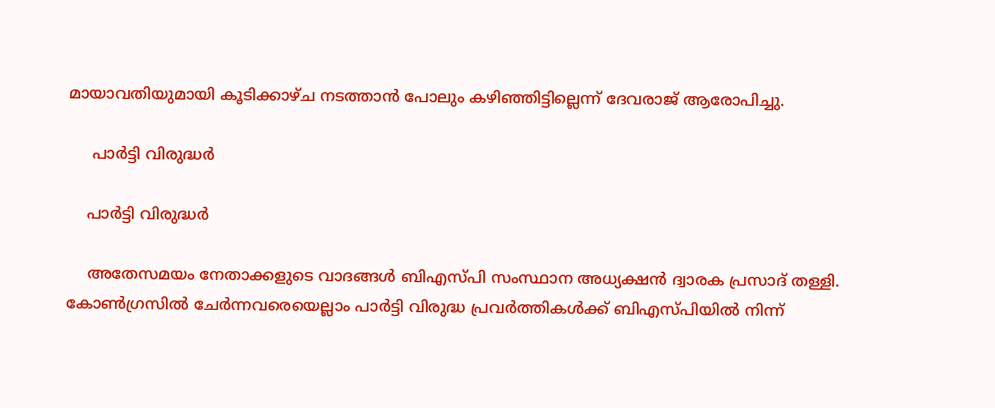മായാവതിയുമായി കൂടിക്കാഴ്ച നടത്താന്‍ പോലും കഴിഞ്ഞിട്ടില്ലെന്ന് ദേവരാജ് ആരോപിച്ചു.

     പാര്‍ട്ടി വിരുദ്ധര്‍

    പാര്‍ട്ടി വിരുദ്ധര്‍

    അതേസമയം നേതാക്കളുടെ വാദങ്ങള്‍ ബിഎസ്പി സംസ്ഥാന അധ്യക്ഷന്‍ ദ്വാരക പ്രസാദ് തള്ളി. കോണ്‍ഗ്രസില്‍ ചേര്‍ന്നവരെയെല്ലാം പാര്‍ട്ടി വിരുദ്ധ പ്രവര്‍ത്തികള്‍ക്ക് ബിഎസ്പിയില്‍ നിന്ന്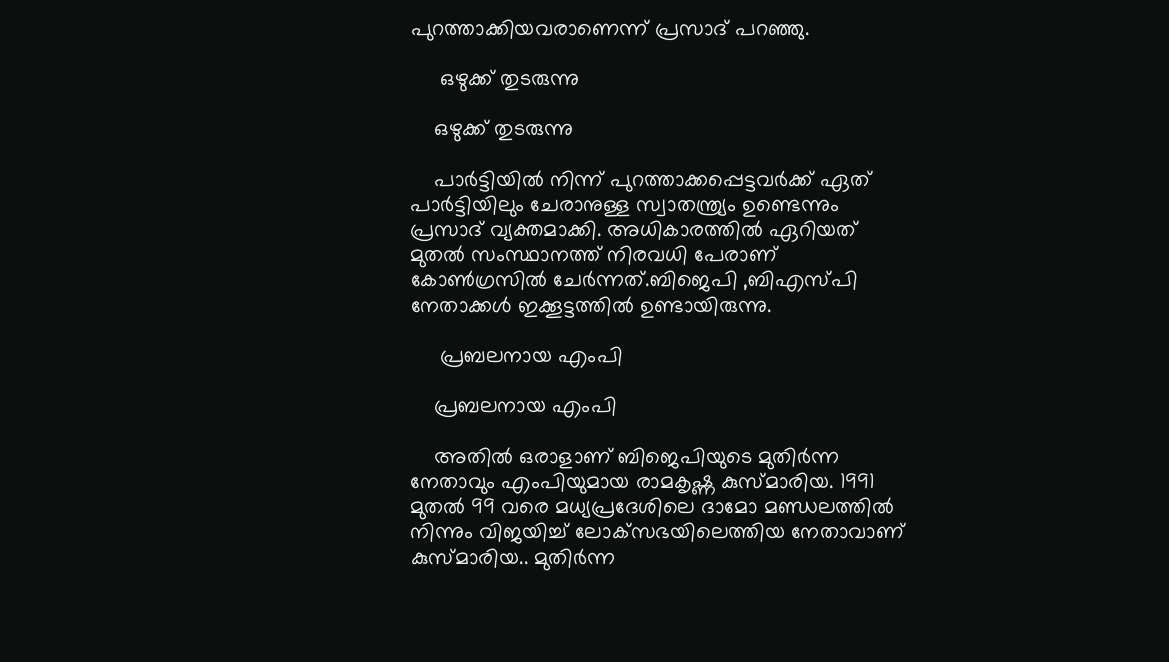പുറത്താക്കിയവരാണെന്ന് പ്രസാദ് പറഞ്ഞു.

     ഒഴുക്ക് തുടരുന്നു

    ഒഴുക്ക് തുടരുന്നു

    പാര്‍ട്ടിയില്‍ നിന്ന് പുറത്താക്കപ്പെട്ടവര്‍ക്ക് ഏത് പാര്‍ട്ടിയിലും ചേരാനുള്ള സ്വാതന്ത്ര്യം ഉണ്ടെന്നും പ്രസാദ് വ്യക്തമാക്കി. അധികാരത്തില്‍ ഏറിയത് മുതല്‍ സംസ്ഥാനത്ത് നിരവധി പേരാണ് കോണ്‍ഗ്രസില്‍ ചേര്‍ന്നത്.ബിജെപി ,ബിഎസ്പി നേതാക്കള്‍ ഇക്കൂട്ടത്തില്‍ ഉണ്ടായിരുന്നു.

     പ്രബലനായ എംപി

    പ്രബലനായ എംപി

    അതില്‍ ഒരാളാണ് ബിജെപിയുടെ മുതിര്‍ന്ന നേതാവും എംപിയുമായ രാമകൃഷ്ണ കുസ്മാരിയ. 1991 മുതല്‍ 99 വരെ മധ്യപ്രദേശിലെ ദാമോ മണ്ഡലത്തില്‍ നിന്നും വിജയിച്ച് ലോക്‌സഭയിലെത്തിയ നേതാവാണ് കുസ്മാരിയ.. മുതിര്‍ന്ന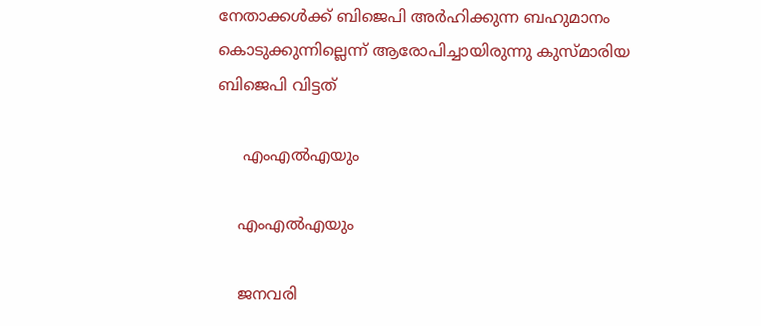നേതാക്കള്‍ക്ക് ബിജെപി അര്‍ഹിക്കുന്ന ബഹുമാനം കൊടുക്കുന്നില്ലെന്ന് ആരോപിച്ചായിരുന്നു കുസ്മാരിയ ബിജെപി വിട്ടത്

     എംഎല്‍എയും

    എംഎല്‍എയും

    ജനവരി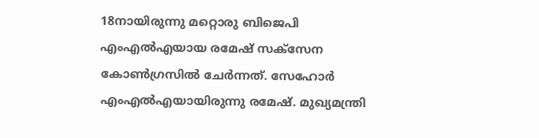18നായിരുന്നു മറ്റൊരു ബിജെപി എംഎല്‍എയായ രമേഷ് സക്സേന കോണ്‍ഗ്രസില്‍ ചേര്‍ന്നത്. സേഹോര്‍ എംഎല്‍എയായിരുന്നു രമേഷ്. മുഖ്യമന്ത്രി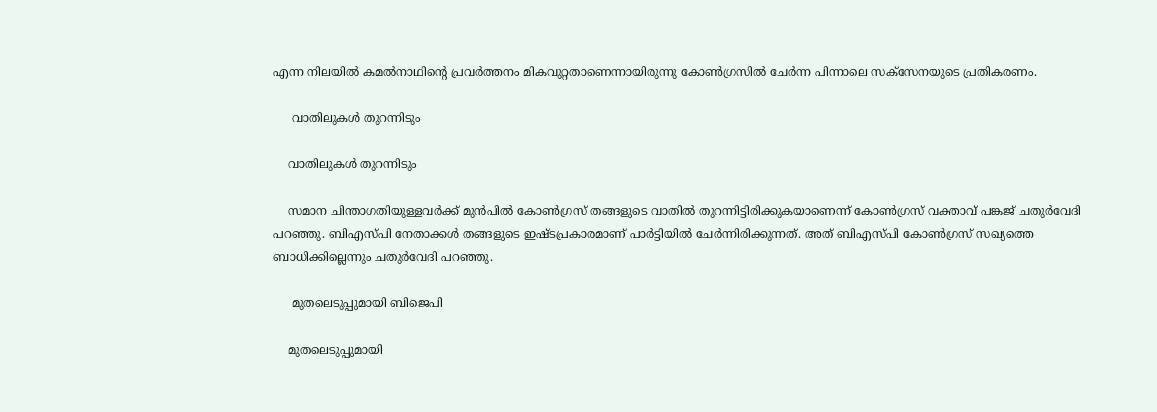എന്ന നിലയില്‍ കമല്‍നാഥിന്‍റെ പ്രവര്‍ത്തനം മികവുറ്റതാണെന്നായിരുന്നു കോണ്‍ഗ്രസില്‍ ചേര്‍ന്ന പിന്നാലെ സക്സേനയുടെ പ്രതികരണം.

     വാതിലുകള്‍ തുറന്നിടും

    വാതിലുകള്‍ തുറന്നിടും

    സമാന ചിന്താഗതിയുള്ളവര്‍ക്ക് മുന്‍പില്‍ കോണ്‍ഗ്രസ് തങ്ങളുടെ വാതില്‍ തുറന്നിട്ടിരിക്കുകയാണെന്ന് കോണ്‍ഗ്രസ് വക്താവ് പങ്കജ് ചതുര്‍വേദി പറഞ്ഞു. ബിഎസ്പി നേതാക്കള്‍ തങ്ങളുടെ ഇഷ്ടപ്രകാരമാണ് പാര്‍ട്ടിയില്‍ ചേര്‍ന്നിരിക്കുന്നത്. അത് ബിഎസ്പി കോണ്‍ഗ്രസ് സഖ്യത്തെ ബാധിക്കില്ലെന്നും ചതുര്‍വേദി പറഞ്ഞു.

     മുതലെടുപ്പുമായി ബിജെപി

    മുതലെടുപ്പുമായി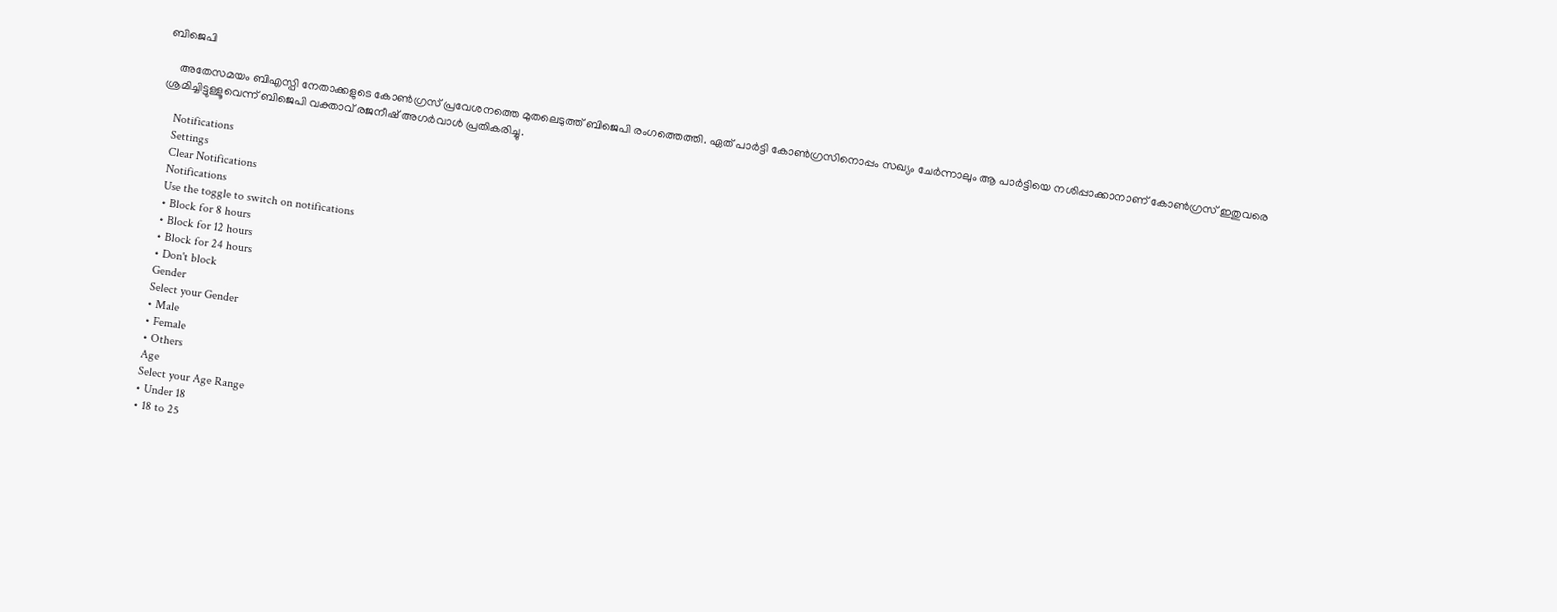ബിജെപി

    അതേസമയം ബിഎസ്പി നേതാക്കളുടെ കോണ്‍ഗ്രസ് പ്രവേശനത്തെ മുതലെടുത്ത് ബിജെപി രംഗത്തെത്തി. ഏത് പാര്‍ട്ടി കോണ്‍ഗ്രസിനൊപ്പം സഖ്യം ചേര്‍ന്നാലും ആ പാര്‍ട്ടിയെ നശിപ്പാക്കാനാണ് കോണ്‍ഗ്രസ് ഇതുവരെ ശ്രമിച്ചിട്ടുള്ളൂവെന്ന് ബിജെപി വക്താവ് രജനീഷ് അഗര്‍വാള്‍ പ്രതികരിച്ചു.

    Notifications
    Settings
    Clear Notifications
    Notifications
    Use the toggle to switch on notifications
    • Block for 8 hours
    • Block for 12 hours
    • Block for 24 hours
    • Don't block
    Gender
    Select your Gender
    • Male
    • Female
    • Others
    Age
    Select your Age Range
    • Under 18
    • 18 to 25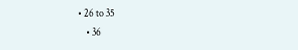• 26 to 35
    • 36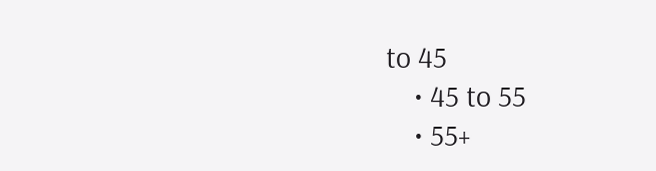to 45
    • 45 to 55
    • 55+